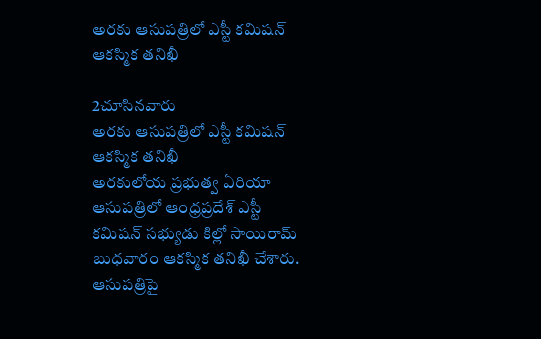అరకు ఆసుపత్రిలో ఎస్టీ కమిషన్ ఆకస్మిక తనిఖీ

2చూసినవారు
అరకు ఆసుపత్రిలో ఎస్టీ కమిషన్ ఆకస్మిక తనిఖీ
అరకులోయ ప్రభుత్వ ఏరియా ఆసుపత్రిలో ఆంధ్రప్రదేశ్ ఎస్టీ కమిషన్ సభ్యుడు కిల్లో సాయిరామ్ బుధవారం ఆకస్మిక తనిఖీ చేశారు. ఆసుపత్రిపై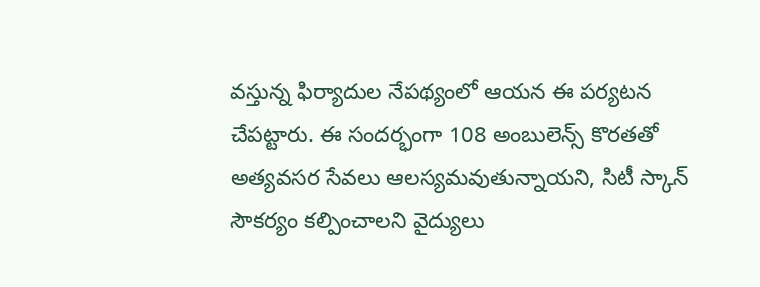వస్తున్న ఫిర్యాదుల నేపథ్యంలో ఆయన ఈ పర్యటన చేపట్టారు. ఈ సందర్భంగా 108 అంబులెన్స్ కొరతతో అత్యవసర సేవలు ఆలస్యమవుతున్నాయని, సిటీ స్కాన్ సౌకర్యం కల్పించాలని వైద్యులు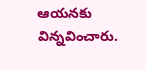ఆయనకు విన్నవించారు.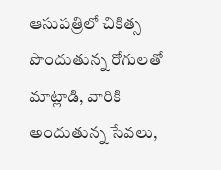ఆసుపత్రిలో చికిత్స పొందుతున్న రోగులతో మాట్లాడి, వారికి అందుతున్న సేవలు,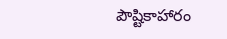పౌష్టికాహారం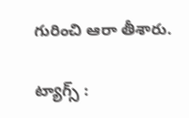గురించి ఆరా తీశారు.

ట్యాగ్స్ :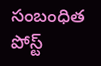సంబంధిత పోస్ట్